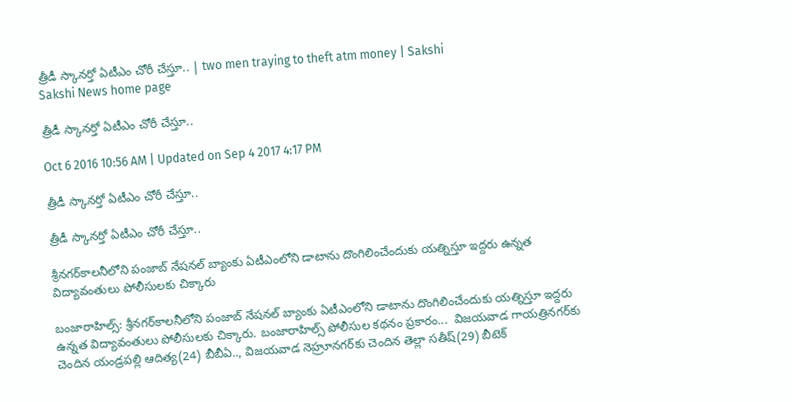త్రీడీ స్కానర్తో ఏటీఎం చోరీ చేస్తూ.. | two men traying to theft atm money | Sakshi
Sakshi News home page

త్రీడీ స్కానర్తో ఏటీఎం చోరీ చేస్తూ..

Oct 6 2016 10:56 AM | Updated on Sep 4 2017 4:17 PM

త్రీడీ స్కానర్తో ఏటీఎం చోరీ చేస్తూ..

త్రీడీ స్కానర్తో ఏటీఎం చోరీ చేస్తూ..

శ్రీనగర్‌కాలనీలోని పంజాబ్‌ నేషనల్‌ బ్యాంకు ఏటీఎంలోని డాటాను దొంగిలించేందుకు యత్నిస్తూ ఇద్దరు ఉన్నత విద్యావంతులు పోలీసులకు చిక్కారు

బంజారాహిల్స్‌: శ్రీనగర్‌కాలనీలోని పంజాబ్‌ నేషనల్‌ బ్యాంకు ఏటీఎంలోని డాటాను దొంగిలించేందుకు యత్నిస్తూ ఇద్దరు ఉన్నత విద్యావంతులు పోలీసులకు చిక్కారు. బంజారాహిల్స్‌ పోలీసుల కథనం ప్రకారం...  విజయవాడ గాయత్రినగర్‌కు చెందిన యండ్రపల్లి ఆదిత్య(24) బీబీఏ.., విజయవాడ నెహ్రూనగర్‌కు చెందిన తెల్లా సతీష్‌(29) బీటెక్‌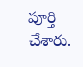పూర్తి చేశారు.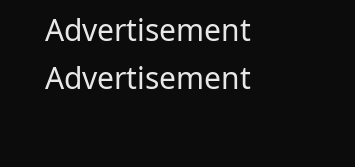Advertisement
Advertisement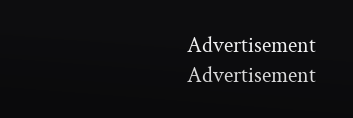Advertisement
Advertisement